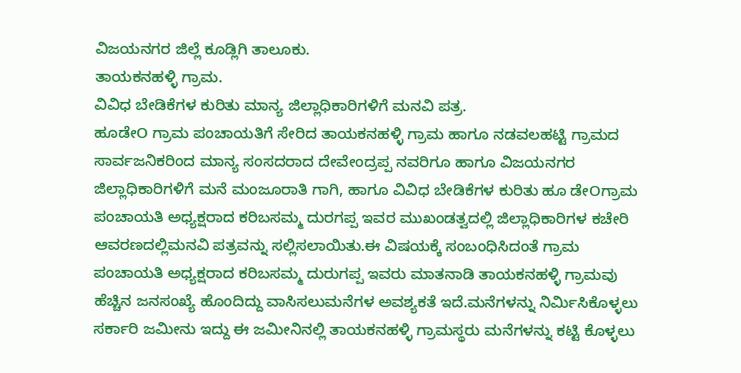ವಿಜಯನಗರ ಜಿಲ್ಲೆ ಕೂಡ್ಲಿಗಿ ತಾಲೂಕು.
ತಾಯಕನಹಳ್ಳಿ ಗ್ರಾಮ.
ವಿವಿಧ ಬೇಡಿಕೆಗಳ ಕುರಿತು ಮಾನ್ಯ ಜಿಲ್ಲಾಧಿಕಾರಿಗಳಿಗೆ ಮನವಿ ಪತ್ರ.
ಹೂಡೇO ಗ್ರಾಮ ಪಂಚಾಯತಿಗೆ ಸೇರಿದ ತಾಯಕನಹಳ್ಳಿ ಗ್ರಾಮ ಹಾಗೂ ನಡವಲಹಟ್ಟಿ ಗ್ರಾಮದ ಸಾರ್ವಜನಿಕರಿಂದ ಮಾನ್ಯ ಸಂಸದರಾದ ದೇವೇಂದ್ರಪ್ಪ ನವರಿಗೂ ಹಾಗೂ ವಿಜಯನಗರ ಜಿಲ್ಲಾಧಿಕಾರಿಗಳಿಗೆ ಮನೆ ಮಂಜೂರಾತಿ ಗಾಗಿ, ಹಾಗೂ ವಿವಿಧ ಬೇಡಿಕೆಗಳ ಕುರಿತು ಹೂ ಡೇOಗ್ರಾಮ ಪಂಚಾಯತಿ ಅಧ್ಯಕ್ಷರಾದ ಕರಿಬಸಮ್ಮ ದುರಗಪ್ಪ ಇವರ ಮುಖಂಡತ್ವದಲ್ಲಿ ಜಿಲ್ಲಾಧಿಕಾರಿಗಳ ಕಚೇರಿ ಆವರಣದಲ್ಲಿಮನವಿ ಪತ್ರವನ್ನು ಸಲ್ಲಿಸಲಾಯಿತು.ಈ ವಿಷಯಕ್ಕೆ ಸಂಬಂಧಿಸಿದಂತೆ ಗ್ರಾಮ ಪಂಚಾಯತಿ ಅಧ್ಯಕ್ಷರಾದ ಕರಿಬಸಮ್ಮ ದುರುಗಪ್ಪ ಇವರು ಮಾತನಾಡಿ ತಾಯಕನಹಳ್ಳಿ ಗ್ರಾಮವು ಹೆಚ್ಚಿನ ಜನಸಂಖ್ಯೆ ಹೊಂದಿದ್ದು ವಾಸಿಸಲುಮನೆಗಳ ಅವಶ್ಯಕತೆ ಇದೆ.ಮನೆಗಳನ್ನು ನಿರ್ಮಿಸಿಕೊಳ್ಳಲು ಸರ್ಕಾರಿ ಜಮೀನು ಇದ್ದು ಈ ಜಮೀನಿನಲ್ಲಿ ತಾಯಕನಹಳ್ಳಿ ಗ್ರಾಮಸ್ಥರು ಮನೆಗಳನ್ನು ಕಟ್ಟಿ ಕೊಳ್ಳಲು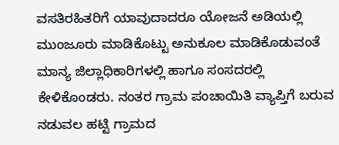ವಸತಿರಹಿತರಿಗೆ ಯಾವುದಾದರೂ ಯೋಜನೆ ಅಡಿಯಲ್ಲಿ ಮುಂಜೂರು ಮಾಡಿಕೊಟ್ಟು ಅನುಕೂಲ ಮಾಡಿಕೊಡುವಂತೆ ಮಾನ್ಯ ಜಿಲ್ಲಾಧಿಕಾರಿಗಳಲ್ಲಿ ಹಾಗೂ ಸಂಸದರಲ್ಲಿ ಕೇಳಿಕೊಂಡರು. ನಂತರ ಗ್ರಾಮ ಪಂಚಾಯಿತಿ ವ್ಯಾಪ್ತಿಗೆ ಬರುವ ನಡುವಲ ಹಟ್ಟಿ ಗ್ರಾಮದ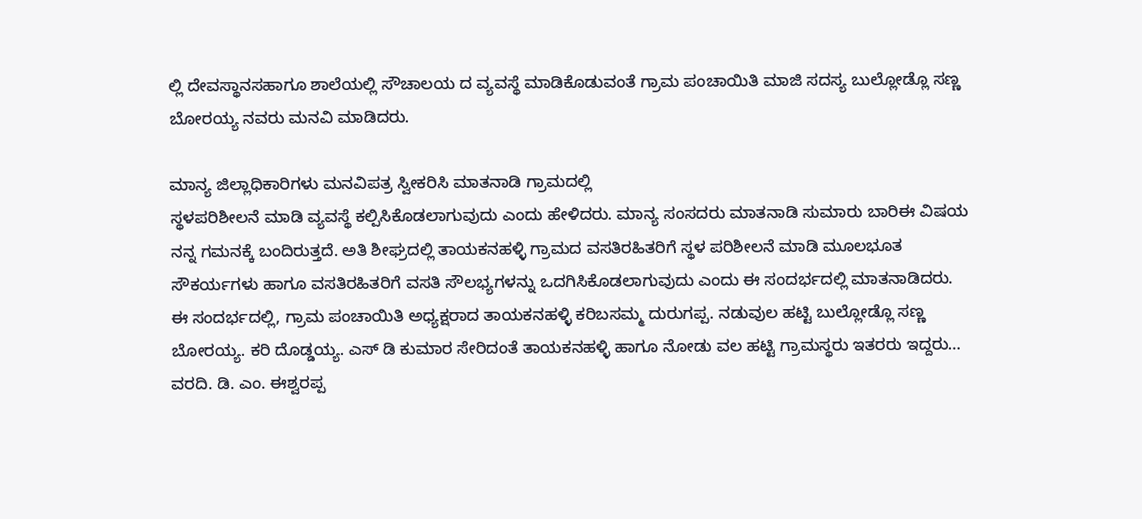ಲ್ಲಿ ದೇವಸ್ಥಾನಸಹಾಗೂ ಶಾಲೆಯಲ್ಲಿ ಸೌಚಾಲಯ ದ ವ್ಯವಸ್ಥೆ ಮಾಡಿಕೊಡುವಂತೆ ಗ್ರಾಮ ಪಂಚಾಯಿತಿ ಮಾಜಿ ಸದಸ್ಯ ಬುಲ್ಲೋಡ್ಲೊ ಸಣ್ಣ ಬೋರಯ್ಯ ನವರು ಮನವಿ ಮಾಡಿದರು.

ಮಾನ್ಯ ಜಿಲ್ಲಾಧಿಕಾರಿಗಳು ಮನವಿಪತ್ರ ಸ್ವೀಕರಿಸಿ ಮಾತನಾಡಿ ಗ್ರಾಮದಲ್ಲಿ
ಸ್ಥಳಪರಿಶೀಲನೆ ಮಾಡಿ ವ್ಯವಸ್ಥೆ ಕಲ್ಪಿಸಿಕೊಡಲಾಗುವುದು ಎಂದು ಹೇಳಿದರು. ಮಾನ್ಯ ಸಂಸದರು ಮಾತನಾಡಿ ಸುಮಾರು ಬಾರಿಈ ವಿಷಯ ನನ್ನ ಗಮನಕ್ಕೆ ಬಂದಿರುತ್ತದೆ. ಅತಿ ಶೀಘ್ರದಲ್ಲಿ ತಾಯಕನಹಳ್ಳಿ ಗ್ರಾಮದ ವಸತಿರಹಿತರಿಗೆ ಸ್ಥಳ ಪರಿಶೀಲನೆ ಮಾಡಿ ಮೂಲಭೂತ ಸೌಕರ್ಯಗಳು ಹಾಗೂ ವಸತಿರಹಿತರಿಗೆ ವಸತಿ ಸೌಲಭ್ಯಗಳನ್ನು ಒದಗಿಸಿಕೊಡಲಾಗುವುದು ಎಂದು ಈ ಸಂದರ್ಭದಲ್ಲಿ ಮಾತನಾಡಿದರು.
ಈ ಸಂದರ್ಭದಲ್ಲಿ, ಗ್ರಾಮ ಪಂಚಾಯಿತಿ ಅಧ್ಯಕ್ಷರಾದ ತಾಯಕನಹಳ್ಳಿ ಕರಿಬಸಮ್ಮ ದುರುಗಪ್ಪ. ನಡುವುಲ ಹಟ್ಟಿ ಬುಲ್ಲೋಡ್ಲೊ ಸಣ್ಣ ಬೋರಯ್ಯ. ಕರಿ ದೊಡ್ಡಯ್ಯ. ಎಸ್ ಡಿ ಕುಮಾರ ಸೇರಿದಂತೆ ತಾಯಕನಹಳ್ಳಿ ಹಾಗೂ ನೋಡು ವಲ ಹಟ್ಟಿ ಗ್ರಾಮಸ್ಥರು ಇತರರು ಇದ್ದರು…
ವರದಿ. ಡಿ. ಎಂ. ಈಶ್ವರಪ್ಪ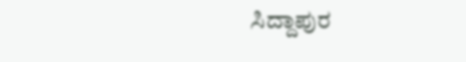ಸಿದ್ದಾಪುರ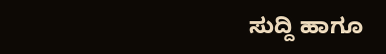ಸುದ್ದಿ ಹಾಗೂ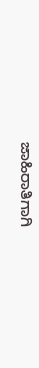ಜಾಹಿರಾತಿಗಾಗಿ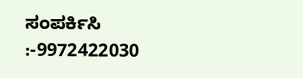ಸಂಪರ್ಕಿಸಿ :-9972422030